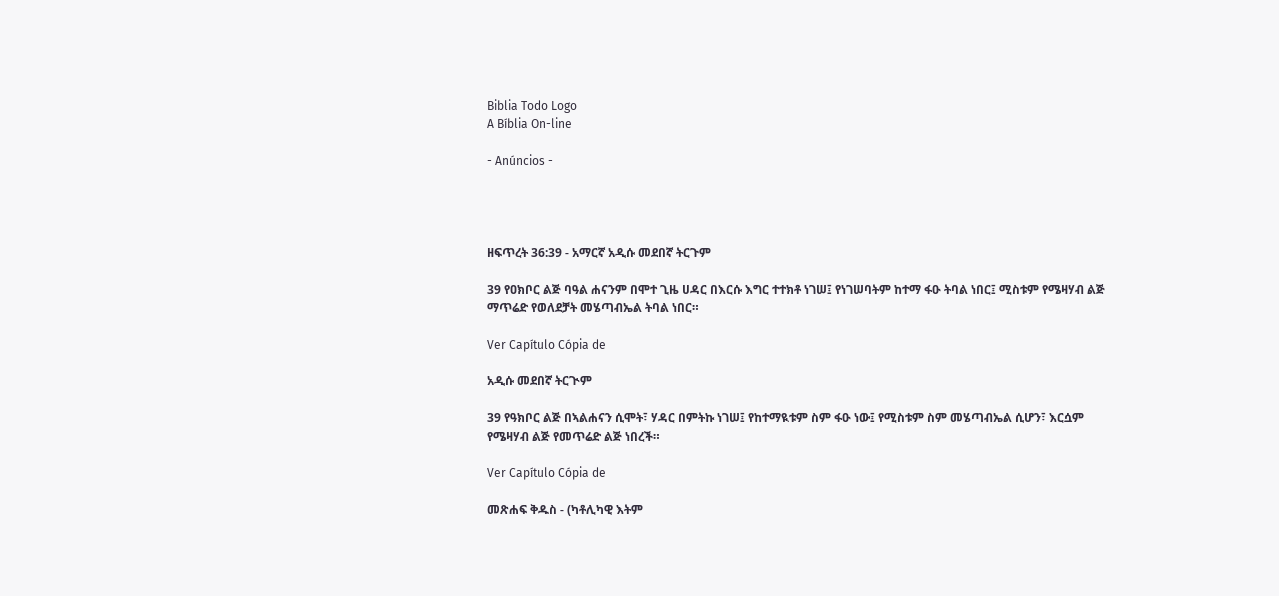Biblia Todo Logo
A Bíblia On-line

- Anúncios -




ዘፍጥረት 36:39 - አማርኛ አዲሱ መደበኛ ትርጉም

39 የዐክቦር ልጅ ባዓል ሐናንም በሞተ ጊዜ ሀዳር በእርሱ እግር ተተክቶ ነገሠ፤ የነገሠባትም ከተማ ፋዑ ትባል ነበር፤ ሚስቱም የሜዛሃብ ልጅ ማጥሬድ የወለደቻት መሄጣብኤል ትባል ነበር።

Ver Capítulo Cópia de

አዲሱ መደበኛ ትርጒም

39 የዓክቦር ልጅ በኣልሐናን ሲሞት፣ ሃዳር በምትኩ ነገሠ፤ የከተማዪቱም ስም ፋዑ ነው፤ የሚስቱም ስም መሄጣብኤል ሲሆን፣ እርሷም የሜዛሃብ ልጅ የመጥሬድ ልጅ ነበረች።

Ver Capítulo Cópia de

መጽሐፍ ቅዱስ - (ካቶሊካዊ እትም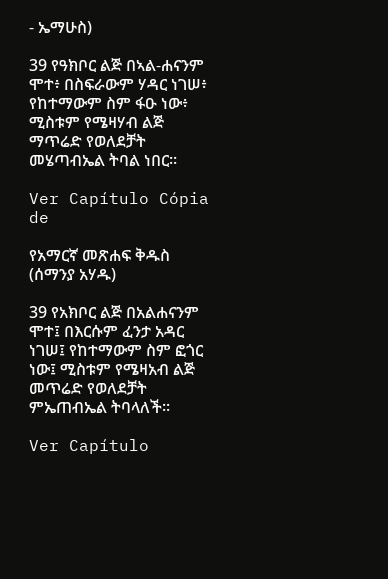- ኤማሁስ)

39 የዓክቦር ልጅ በኣል-ሐናንም ሞተ፥ በስፍራውም ሃዳር ነገሠ፥ የከተማውም ስም ፋዑ ነው፥ ሚስቱም የሜዛሃብ ልጅ ማጥሬድ የወለደቻት መሄጣብኤል ትባል ነበር።

Ver Capítulo Cópia de

የአማርኛ መጽሐፍ ቅዱስ (ሰማንያ አሃዱ)

39 የአክቦር ልጅ በአልሐናንም ሞተ፤ በእርሱም ፈንታ አዳር ነገሠ፤ የከተማውም ስም ፎጎር ነው፤ ሚስቱም የሜዛአብ ልጅ መጥሬድ የወለደቻት ምኤጠብኤል ትባላለች።

Ver Capítulo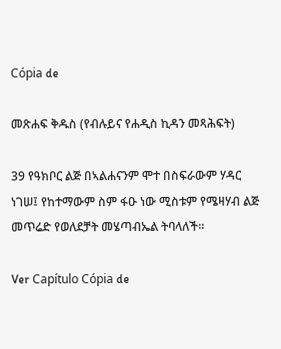Cópia de

መጽሐፍ ቅዱስ (የብሉይና የሐዲስ ኪዳን መጻሕፍት)

39 የዓክቦር ልጅ በኣልሐናንም ሞተ በስፍራውም ሃዳር ነገሠ፤ የከተማውም ስም ፋዑ ነው ሚስቱም የሜዛሃብ ልጅ መጥሬድ የወለደቻት መሄጣብኤል ትባላለች።

Ver Capítulo Cópia de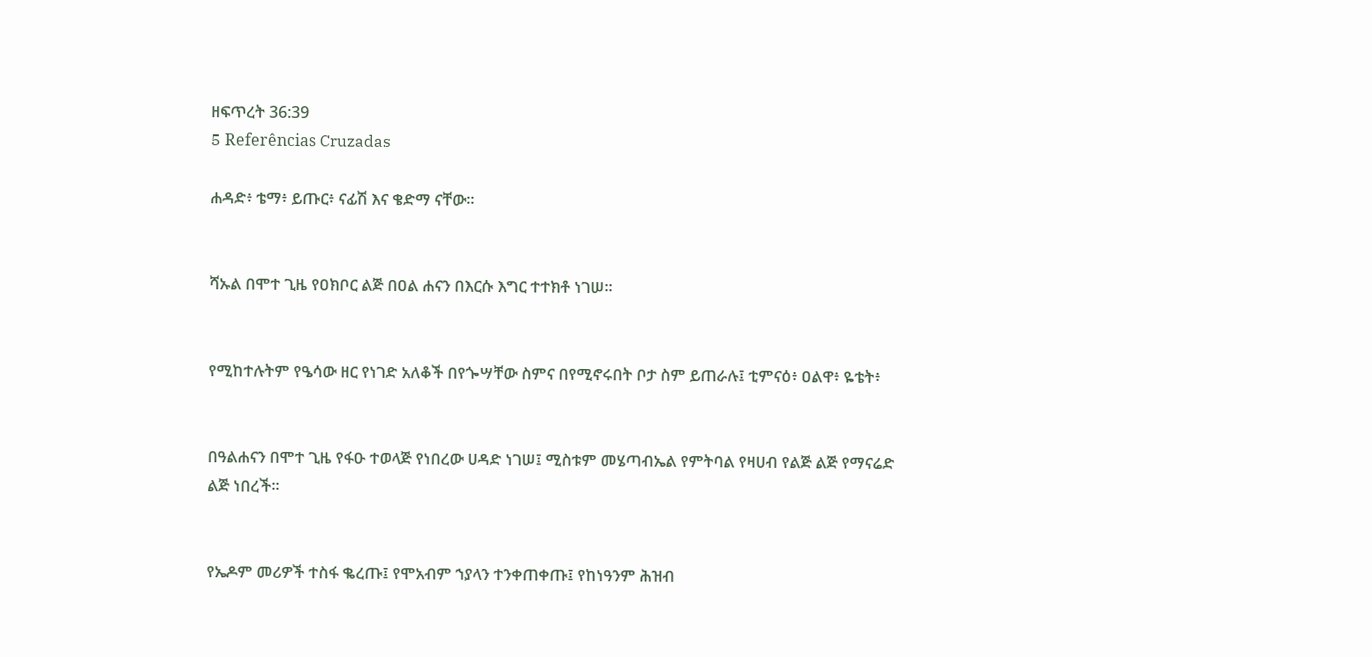ዘፍጥረት 36:39
5 Referências Cruzadas

ሐዳድ፥ ቴማ፥ ይጡር፥ ናፊሽ እና ቄድማ ናቸው።


ሻኡል በሞተ ጊዜ የዐክቦር ልጅ በዐል ሐናን በእርሱ እግር ተተክቶ ነገሠ።


የሚከተሉትም የዔሳው ዘር የነገድ አለቆች በየጐሣቸው ስምና በየሚኖሩበት ቦታ ስም ይጠራሉ፤ ቲምናዕ፥ ዐልዋ፥ ዬቴት፥


በዓልሐናን በሞተ ጊዜ የፋዑ ተወላጅ የነበረው ሀዳድ ነገሠ፤ ሚስቱም መሄጣብኤል የምትባል የዛሀብ የልጅ ልጅ የማናሬድ ልጅ ነበረች።


የኤዶም መሪዎች ተስፋ ቈረጡ፤ የሞአብም ኀያላን ተንቀጠቀጡ፤ የከነዓንም ሕዝብ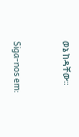ወኔ ከዳቸው።


Siga-nos em: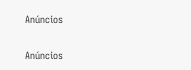Anúncios


Anúncios